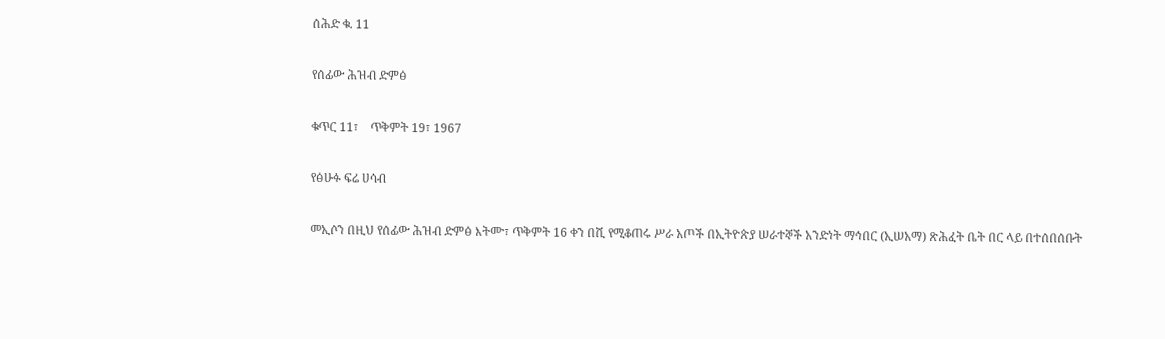ሰሕድ ቁ. 11

የሰፊው ሕዝብ ድምፅ

ቁጥር 11፣    ጥቅምት 19፣ 1967

የፅሁፉ ፍሬ ሀሳብ

መኢሶን በዚህ የሰፊው ሕዝብ ድምፅ እትሙ፣ ጥቅምት 16 ቀን በሺ የሚቆጠሩ ሥራ አጦች በኢትዮጵያ ሠራተኞች አንድነት ማኅበር (ኢሠአማ) ጽሕፈት ቤት በር ላይ በተሰበሰቡት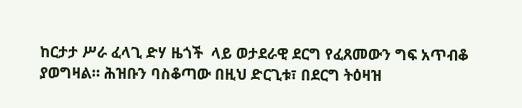ከርታታ ሥራ ፈላጊ ድሃ ዜጎች  ላይ ወታደራዊ ደርግ የፈጸመውን ግፍ አጥብቆ ያወግዛል። ሕዝቡን ባስቆጣው በዚህ ድርጊቱ፣ በደርግ ትዕዛዝ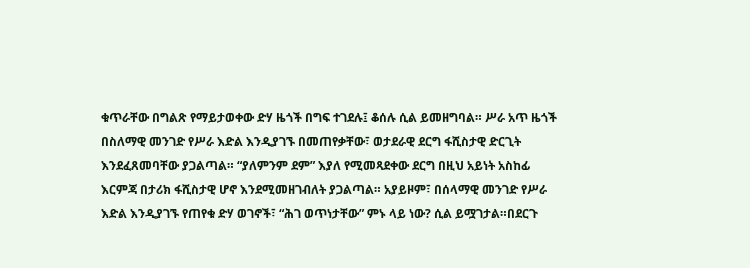ቁጥራቸው በግልጽ የማይታወቀው ድሃ ዜጎች በግፍ ተገደሉ፤ ቆሰሉ ሲል ይመዘግባል። ሥራ አጥ ዜጎች በስለማዊ መንገድ የሥራ እድል እንዲያገኙ በመጠየቃቸው፣ ወታደራዊ ደርግ ፋሺስታዊ ድርጊት እንደፈጸመባቸው ያጋልጣል። “ያለምንም ደም” እያለ የሚመጻደቀው ደርግ በዚህ አይነት አስከፊ እርምጃ በታሪክ ፋሺስታዊ ሆኖ እንደሚመዘገብለት ያጋልጣል። አያይዞም፣ በሰላማዊ መንገድ የሥራ እድል እንዲያገኙ የጠየቁ ድሃ ወገኖች፣ “ሕገ ወጥነታቸው” ምኑ ላይ ነው? ሲል ይሟገታል።በደርጉ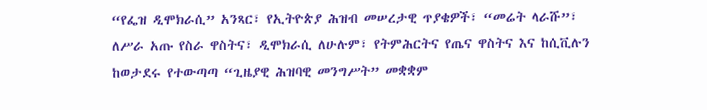“የፌዝ ዲሞክራሲ” አንጻር፣ የኢትዮጵያ ሕዝብ መሠረታዊ ጥያቄዎች፣ “መሬት ላራሹ”፣ ለሥራ አጡ የስራ ዋስትና፣ ዲሞክራሲ ለሁሉም፣ የትምሕርትና የጤና ዋስትና እና ከሲቪሉን ከወታደሩ የተውጣጣ “ጊዜያዊ ሕዝባዊ መንግሥት” መቋቋም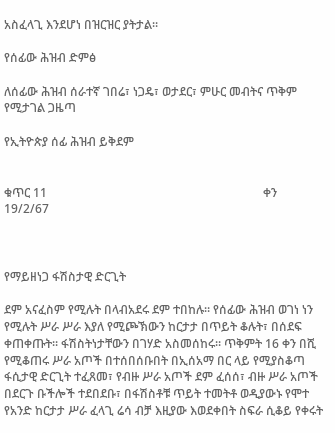አስፈላጊ እንደሆነ በዝርዝር ያትታል።

የሰፊው ሕዝብ ድምፅ

ለሰፊው ሕዝብ ሰራተኛ ገበሬ፣ ነጋዴ፣ ወታደር፣ ምሁር መብትና ጥቅም የሚታገል ጋዜጣ

የኢትዮጵያ ሰፊ ሕዝብ ይቅደም


ቁጥር 11                                                                        ቀን 19/2/67



የማይዘነጋ ፋሽስታዊ ድርጊት

ደም አናፈስም የሚሉት በላብአደሩ ደም ተበከሉ። የሰፊው ሕዝብ ወገነ ነን የሚሉት ሥራ ሥራ እያለ የሚጮኽውን ከርታታ በጥይት ቆሉት፣ በሰደፍ ቀጠቀጡት። ፋሽስትነታቸውን በገሃድ አስመሰከሩ። ጥቅምት 16 ቀን በሺ የሚቆጠሩ ሥራ አጦች በተሰበሰቡበት በኢሰአማ በር ላይ የሚያስቆጣ ፋሲታዊ ድርጊት ተፈጸመ፣ የብዙ ሥራ አጦች ደም ፈሰሰ፣ ብዙ ሥራ አጦች በደርጉ ቡችሎች ተደበደቡ፣ በፋሽስቶቹ ጥይት ተመትቶ ወዲያውኑ የሞተ የአንድ ከርታታ ሥራ ፈላጊ ሬሳ ብቻ እዚያው እወደቀበት ስፍራ ሲቆይ የቀሩት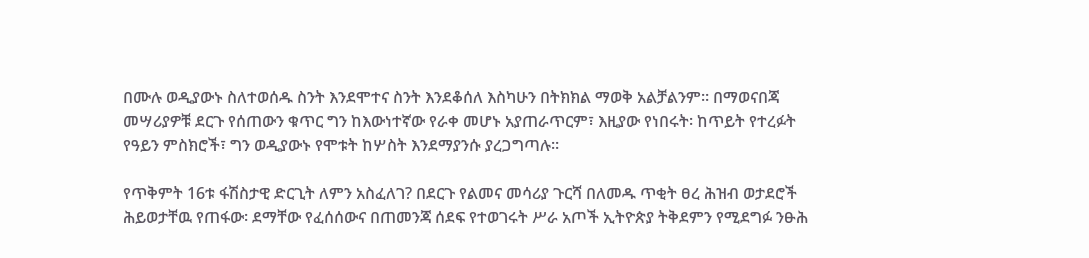በሙሉ ወዲያውኑ ስለተወሰዱ ስንት እንደሞተና ስንት እንደቆሰለ እስካሁን በትክክል ማወቅ አልቻልንም። በማወናበጃ መሣሪያዎቹ ደርጉ የሰጠውን ቁጥር ግን ከእውነተኛው የራቀ መሆኑ አያጠራጥርም፣ እዚያው የነበሩት፡ ከጥይት የተረፉት የዓይን ምስክሮች፣ ግን ወዲያውኑ የሞቱት ከሦስት እንደማያንሱ ያረጋግጣሉ።

የጥቅምት 16ቱ ፋሽስታዊ ድርጊት ለምን አስፈለገ? በደርጉ የልመና መሳሪያ ጉርሻ በለመዱ ጥቂት ፀረ ሕዝብ ወታደሮች ሕይወታቸዉ የጠፋው፡ ደማቸው የፈሰሰውና በጠመንጃ ሰደፍ የተወገሩት ሥራ አጦች ኢትዮጵያ ትቅደምን የሚደግፉ ንፁሕ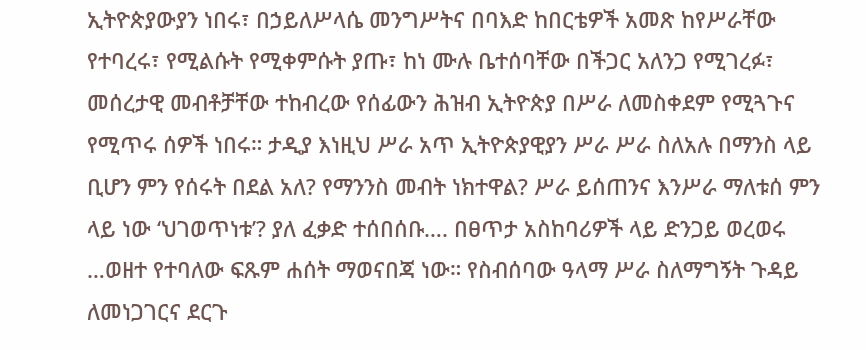ኢትዮጵያውያን ነበሩ፣ በኃይለሥላሴ መንግሥትና በባእድ ከበርቴዎች አመጽ ከየሥራቸው የተባረሩ፣ የሚልሱት የሚቀምሱት ያጡ፣ ከነ ሙሉ ቤተሰባቸው በችጋር አለንጋ የሚገረፉ፣ መሰረታዊ መብቶቻቸው ተከብረው የሰፊውን ሕዝብ ኢትዮጵያ በሥራ ለመስቀደም የሚጓጉና የሚጥሩ ሰዎች ነበሩ። ታዲያ እነዚህ ሥራ አጥ ኢትዮጵያዊያን ሥራ ሥራ ስለአሉ በማንስ ላይ ቢሆን ምን የሰሩት በደል አለ? የማንንስ መብት ነክተዋል? ሥራ ይሰጠንና እንሥራ ማለቱሰ ምን ላይ ነው ‘ህገወጥነቱ’? ያለ ፈቃድ ተሰበሰቡ…. በፀጥታ አስከባሪዎች ላይ ድንጋይ ወረወሩ …ወዘተ የተባለው ፍጹም ሐሰት ማወናበጃ ነው። የስብሰባው ዓላማ ሥራ ስለማግኝት ጉዳይ ለመነጋገርና ደርጉ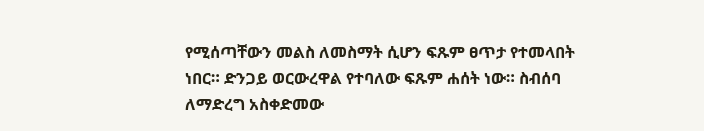የሚሰጣቸውን መልስ ለመስማት ሲሆን ፍጹም ፀጥታ የተመላበት ነበር። ድንጋይ ወርውረዋል የተባለው ፍጹም ሐሰት ነው። ስብሰባ ለማድረግ አስቀድመው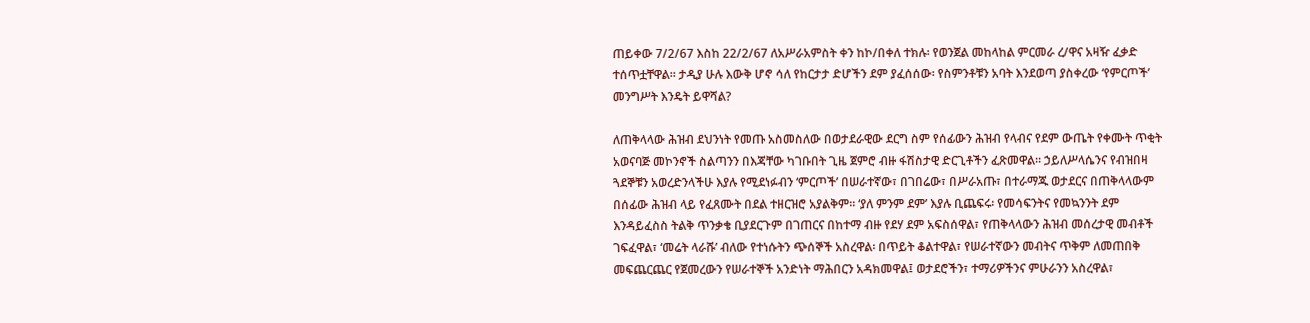ጠይቀው 7/2/67 እስከ 22/2/67 ለአሥራአምስት ቀን ከኮ/በቀለ ተክሉ፡ የወንጀል መከላከል ምርመራ ረ/ዋና አዛዥ ፈቃድ ተሰጥቷቸዋል። ታዲያ ሁሉ እውቅ ሆኖ ሳለ የከርታታ ድሆችን ደም ያፈሰሰው፡ የስምንቶቹን አባት እንደወጣ ያስቀረው ‘የምርጦች’ መንግሥት እንዴት ይዋሻል?

ለጠቅላላው ሕዝብ ደህንነት የመጡ አስመስለው በወታደራዊው ደርግ ስም የሰፊውን ሕዝብ የላብና የደም ውጤት የቀሙት ጥቂት አወናባጅ መኮንኖች ስልጣንን በእጃቸው ካገቡበት ጊዜ ጀምሮ ብዙ ፋሽስታዊ ድርጊቶችን ፈጽመዋል። ኃይለሥላሴንና የብዝበዛ ጓደኞቹን አወረድንላችሁ እያሉ የሚደነፉብን ‘ምርጦች’ በሠራተኛው፣ በገበሬው፣ በሥራአጡ፣ በተራማጁ ወታደርና በጠቅላላውም በሰፊው ሕዝብ ላይ የፈጸሙት በደል ተዘርዝሮ አያልቅም። ‘ያለ ምንም ደም’ እያሉ ቢጨፍሩ፡ የመሳፍንትና የመኳንንት ደም እንዳይፈስስ ትልቅ ጥንቃቄ ቢያደርጉም በገጠርና በከተማ ብዙ የደሃ ደም አፍስሰዋል፣ የጠቅላላውን ሕዝብ መሰረታዊ መብቶች ገፍፈዋል፣ ‘መሬት ላራሹ’ ብለው የተነሱትን ጭሰኞች አስረዋል፡ በጥይት ቆልተዋል፣ የሠራተኛውን መብትና ጥቅም ለመጠበቅ መፍጨርጨር የጀመረውን የሠራተኞች አንድነት ማሕበርን አዳክመዋል፤ ወታደሮችን፣ ተማሪዎችንና ምሁራንን አስረዋል፣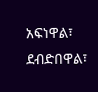አፍነዋል፣ ደብድበዋል፣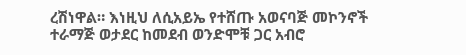ረሽነዋል። እነዚህ ለሲአይኤ የተሸጡ አወናባጅ መኮንኖች ተራማጅ ወታደር ከመደብ ወንድሞቹ ጋር አብሮ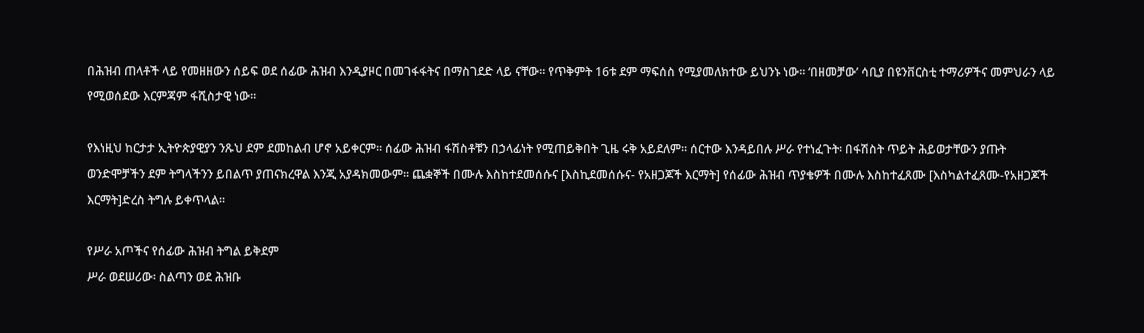በሕዝብ ጠላቶች ላይ የመዘዘውን ሰይፍ ወደ ሰፊው ሕዝብ እንዲያዞር በመገፋፋትና በማስገደድ ላይ ናቸው። የጥቅምት 16ቱ ደም ማፍሰስ የሚያመለክተው ይህንኑ ነው። ‘በዘመቻው’ ሳቢያ በዩንቨርስቲ ተማሪዎችና መምህራን ላይ የሚወሰደው እርምጃም ፋሺስታዊ ነው።

የእነዚህ ከርታታ ኢትዮጵያዊያን ንጹህ ደም ደመከልብ ሆኖ አይቀርም። ሰፊው ሕዝብ ፋሽስቶቹን በኃላፊነት የሚጠይቅበት ጊዜ ሩቅ አይደለም። ሰርተው እንዳይበሉ ሥራ የተነፈጉት፡ በፋሽስት ጥይት ሕይወታቸውን ያጡት ወንድሞቻችን ደም ትግላችንን ይበልጥ ያጠናክረዋል እንጂ አያዳክመውም። ጨቋኞች በሙሉ እስከተደመሰሱና [እስኪደመሰሱና- የአዘጋጆች እርማት] የሰፊው ሕዝብ ጥያቄዎች በሙሉ እስከተፈጸሙ [እስካልተፈጸሙ-የአዘጋጆች እርማት]ድረስ ትግሉ ይቀጥላል።

የሥራ አጦችና የሰፊው ሕዝብ ትግል ይቅደም
ሥራ ወደሠሪው፡ ስልጣን ወደ ሕዝቡ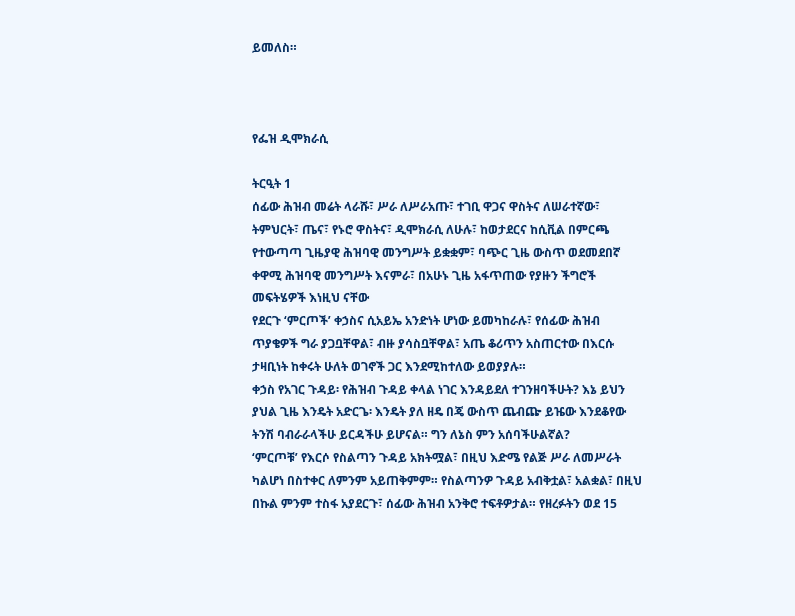ይመለስ።



የፌዝ ዲሞክራሲ

ትርዒት 1
ሰፊው ሕዝብ መሬት ላራሹ፣ ሥራ ለሥራአጡ፣ ተገቢ ዋጋና ዋስትና ለሠራተኛው፣ ትምህርት፣ ጤና፣ የኑሮ ዋስትና፣ ዲሞክራሲ ለሁሉ፣ ከወታደርና ከሲቪል በምርጫ የተውጣጣ ጊዜያዊ ሕዝባዊ መንግሥት ይቋቋም፣ ባጭር ጊዜ ውስጥ ወደመደበኛ ቀዋሚ ሕዝባዊ መንግሥት እናምራ፣ በአሁኑ ጊዜ አፋጥጠው የያዙን ችግሮች መፍትሄዎች እነዚህ ናቸው
የደርጉ ‘ምርጦች’ ቀኃስና ሲአይኤ አንድነት ሆነው ይመካከራሉ፣ የሰፊው ሕዝብ ጥያቄዎች ግራ ያጋቧቸዋል፣ ብዙ ያሳስቧቸዋል፣ አጤ ቆሪጥን አስጠርተው በእርሱ ታዛቢነት ከቀሩት ሁለት ወገኖች ጋር እንደሚከተለው ይወያያሉ።
ቀኃስ የአገር ጉዳይ፡ የሕዝብ ጉዳይ ቀላል ነገር እንዳይደለ ተገንዘባችሁት? እኔ ይህን ያህል ጊዜ እንዴት አድርጌ፡ እንዴት ያለ ዘዴ በጄ ውስጥ ጨብጬ ይዤው እንደቆየው ትንሽ ባብራራላችሁ ይርዳችሁ ይሆናል። ግን ለኔስ ምን አሰባችሁልኛል?
‘ምርጦቹ’ የእርሶ የስልጣን ጉዳይ አክትሟል፣ በዚህ እድሜ የልጅ ሥራ ለመሥራት ካልሆነ በስተቀር ለምንም አይጠቅምም። የስልጣንዎ ጉዳይ አብቅቷል፣ አልቋል፣ በዚህ በኩል ምንም ተስፋ አያደርጉ፣ ሰፊው ሕዝብ አንቅሮ ተፍቶዎታል። የዘረፉትን ወደ 15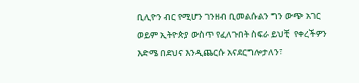ቢሊዮን ብር የሚሆን ገንዘብ ቢመልሱልን ግን ውጭ አገር ወይም ኢትዮጵያ ውስጥ የፈለጉበት ስፍራ ይህቺ  የቀረችዎን እድሜ በደህና እንዲጨርሱ አናደርግሎታለን፣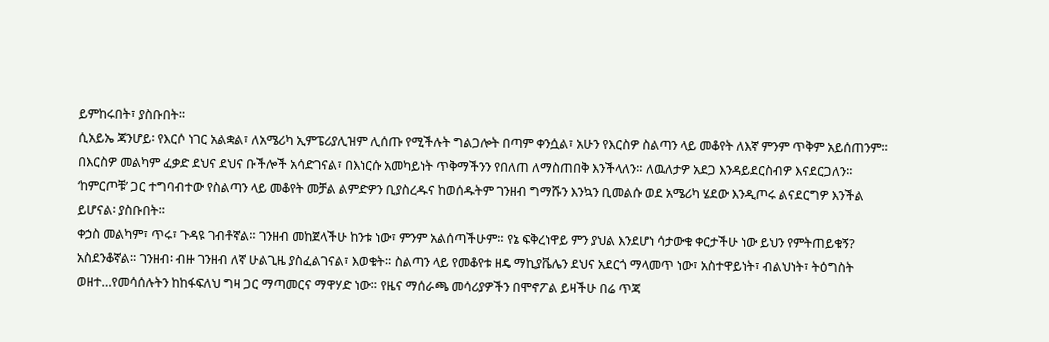ይምከሩበት፣ ያስቡበት።
ሲአይኤ ጃንሆይ፡ የእርሶ ነገር አልቋል፣ ለአሜሪካ ኢምፔሪያሊዝም ሊሰጡ የሚችሉት ግልጋሎት በጣም ቀንሷል፣ አሁን የእርስዎ ስልጣን ላይ መቆየት ለእኛ ምንም ጥቅም አይሰጠንም። በእርስዎ መልካም ፈቃድ ደህና ደህና ቡችሎች አሳድገናል፣ በእነርሱ አመካይነት ጥቅማችንን የበለጠ ለማስጠበቅ እንችላለን። ለዉለታዎ አደጋ እንዳይደርስብዎ እናደርጋለን። ‘ከምርጦቹ’ ጋር ተግባብተው የስልጣን ላይ መቆየት መቻል ልምድዎን ቢያስረዱና ከወሰዱትም ገንዘብ ግማሹን እንኳን ቢመልሱ ወደ አሜሪካ ሄደው እንዲጦሩ ልናደርግዎ እንችል ይሆናል፡ ያስቡበት።
ቀኃስ መልካም፣ ጥሩ፣ ጉዳዩ ገብቶኛል። ገንዘብ መከጀላችሁ ከንቱ ነው፣ ምንም አልሰጣችሁም። የኔ ፍቅረነዋይ ምን ያህል እንደሆነ ሳታውቁ ቀርታችሁ ነው ይህን የምትጠይቁኝ? አስደንቆኛል። ገንዘብ፡ ብዙ ገንዘብ ለኛ ሁልጊዜ ያስፈልገናል፣ እወቁት። ስልጣን ላይ የመቆየቱ ዘዴ ማኪያቬሌን ደህና አደርጎ ማላመጥ ነው፣ አስተዋይነት፣ ብልህነት፣ ትዕግስት ወዘተ…የመሳሰሉትን ከከፋፍለህ ግዛ ጋር ማጣመርና ማዋሃድ ነው። የዜና ማሰራጫ መሳሪያዎችን በሞኖፖል ይዛችሁ በሬ ጥጃ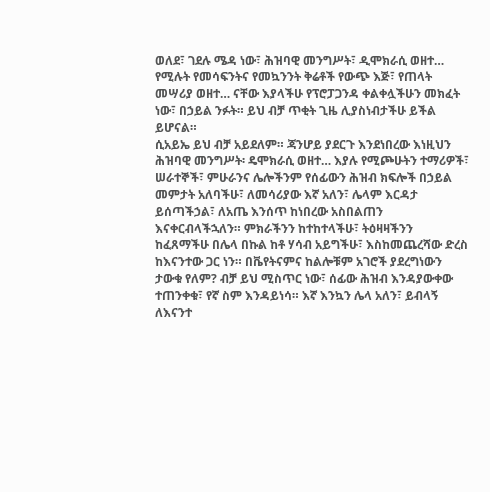ወለደ፣ ገደሉ ሜዳ ነው፣ ሕዝባዊ መንግሥት፣ ዲሞክራሲ ወዘተ… የሚሉት የመሳፍንትና የመኳንንት ቅሬቶች የውጭ እጅ፣ የጠላት መሣሪያ ወዘተ… ናቸው እያላችሁ የፕሮፓጋንዳ ቀልቀሏችሁን መክፈት ነው፣ በኃይል ንፉት። ይህ ብቻ ጥቂት ጊዜ ሊያስነብታችሁ ይችል ይሆናል።
ሲአይኤ ይህ ብቻ አይደለም። ጃንሆይ ያደርጉ እንደነበረው እነዚህን ሕዝባዊ መንግሥት፡ ዴሞክራሲ ወዘተ… እያሉ የሚጮሁትን ተማሪዎች፣ ሠራተኞች፣ ምሁራንና ሌሎችንም የሰፊውን ሕዝብ ክፍሎች በኃይል መምታት አለባችሁ፣ ለመሳሪያው እኛ አለን፣ ሌላም እርዳታ ይሰጣችኃል፣ ለአጤ እንሰጥ ከነበረው አስበልጠን እናቀርብላችኋለን። ምክራችንን ከተከተላችሁ፣ ትዕዛዛችንን ከፈጸማችሁ በሌላ በኩል ከቶ ሃሳብ አይግችሁ፣ እስከመጨረሻው ድረስ ከእናንተው ጋር ነን። በቬየትናምና ከልሎቹም አገሮች ያደረግነውን ታውቁ የለም? ብቻ ይህ ሚስጥር ነው፣ ሰፊው ሕዝብ እንዳያውቀው ተጠንቀቁ፣ የኛ ስም እንዳይነሳ። እኛ እንኳን ሌላ አለን፣ ይብላኝ ለእናንተ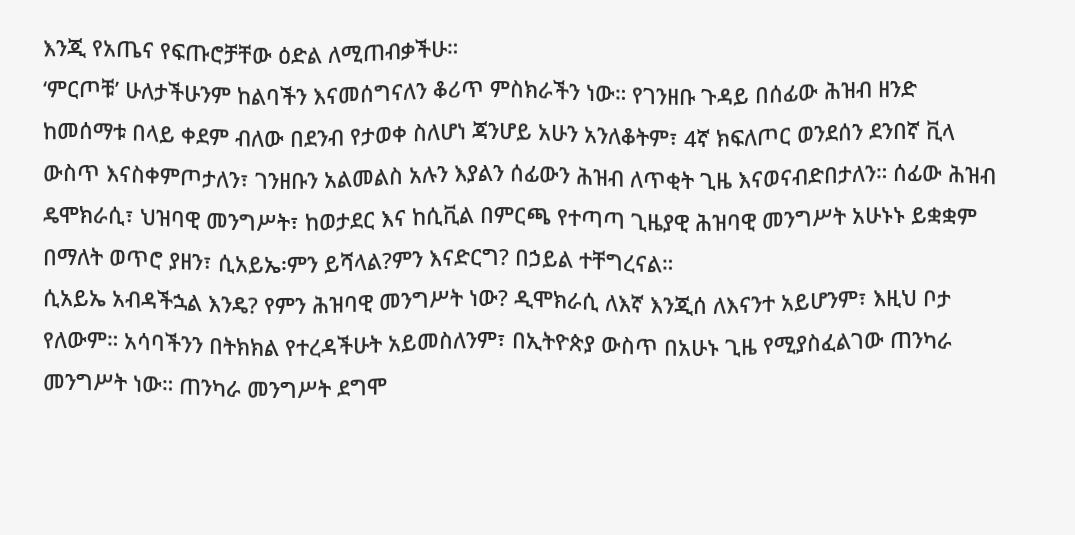እንጂ የአጤና የፍጡሮቻቸው ዕድል ለሚጠብቃችሁ።
‘ምርጦቹ’ ሁለታችሁንም ከልባችን እናመሰግናለን ቆሪጥ ምስክራችን ነው። የገንዘቡ ጉዳይ በሰፊው ሕዝብ ዘንድ ከመሰማቱ በላይ ቀደም ብለው በደንብ የታወቀ ስለሆነ ጃንሆይ አሁን አንለቆትም፣ 4ኛ ክፍለጦር ወንደሰን ደንበኛ ቪላ ውስጥ እናስቀምጦታለን፣ ገንዘቡን አልመልስ አሉን እያልን ሰፊውን ሕዝብ ለጥቂት ጊዜ እናወናብድበታለን። ሰፊው ሕዝብ ዴሞክራሲ፣ ህዝባዊ መንግሥት፣ ከወታደር እና ከሲቪል በምርጫ የተጣጣ ጊዜያዊ ሕዝባዊ መንግሥት አሁኑኑ ይቋቋም በማለት ወጥሮ ያዘን፣ ሲአይኤ፡ምን ይሻላል?ምን እናድርግ? በኃይል ተቸግረናል።
ሲአይኤ አብዳችኋል እንዴ? የምን ሕዝባዊ መንግሥት ነው? ዲሞክራሲ ለእኛ እንጂሰ ለእናንተ አይሆንም፣ እዚህ ቦታ የለውም። አሳባችንን በትክክል የተረዳችሁት አይመስለንም፣ በኢትዮጵያ ውስጥ በአሁኑ ጊዜ የሚያስፈልገው ጠንካራ መንግሥት ነው። ጠንካራ መንግሥት ደግሞ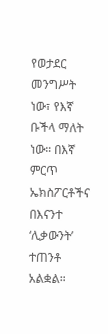የወታደር መንግሥት ነው፣ የእኛ ቡችላ ማለት ነው። በእኛ ምርጥ ኤክስፖርቶችና በእናንተ ‘ሊቃውንት’ ተጠንቶ አልቋል።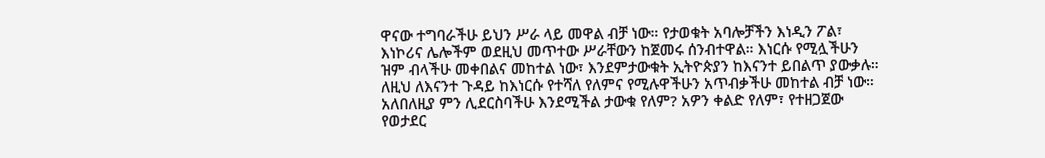ዋናው ተግባራችሁ ይህን ሥራ ላይ መዋል ብቻ ነው። የታወቁት አባሎቻችን እነዲን ፖል፣ እነኮሪና ሌሎችም ወደዚህ መጥተው ሥራቸውን ከጀመሩ ሰንብተዋል። እነርሱ የሚሏችሁን ዝም ብላችሁ መቀበልና መከተል ነው፣ እንደምታውቁት ኢትዮጵያን ከእናንተ ይበልጥ ያውቃሉ። ለዚህ ለእናንተ ጉዳይ ከእነርሱ የተሻለ የለምና የሚሉዋችሁን አጥብቃችሁ መከተል ብቻ ነው። አለበለዚያ ምን ሊደርስባችሁ እንደሚችል ታውቁ የለም? አዎን ቀልድ የለም፣ የተዘጋጀው የወታደር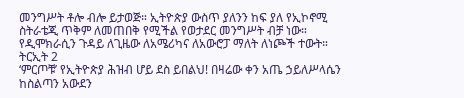መንግሥት ቶሎ ብሎ ይታወጅ። ኢትዮጵያ ውስጥ ያለንን ከፍ ያለ የኢኮኖሚ ስትራቴጂ ጥቅም ለመጠበቅ የሚችል የወታደር መንግሥት ብቻ ነው። የዲሞክራሲን ጉዳይ ለጊዜው ለአሜሪካና ለአውሮፓ ማለት ለነጮች ተውት።
ትርኢት 2
‘ምርጦቹ’ የኢትዮጵያ ሕዝብ ሆይ ደስ ይበልህ! በዛሬው ቀን አጤ ኃይለሥላሴን ከስልጣን አውደን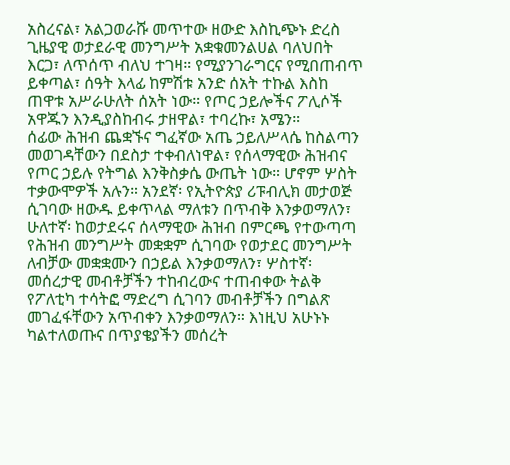አስረናል፣ አልጋወራሹ መጥተው ዘውድ እስኪጭኑ ድረስ ጊዜያዊ ወታደራዊ መንግሥት አቋቁመንልሀል ባለህበት እርጋ፣ ለጥሰጥ ብለህ ተገዛ። የሚያንገራግርና የሚበጠብጥ ይቀጣል፣ ሰዓት እላፊ ከምሽቱ አንድ ሰአት ተኩል እስከ ጠዋቱ አሥራሁለት ሰአት ነው። የጦር ኃይሎችና ፖሊሶች አዋጁን እንዲያስከብሩ ታዘዋል፣ ተባረኩ፣ አሜን።
ሰፊው ሕዝብ ጨቋኙና ግፈኛው አጤ ኃይለሥላሴ ከስልጣን መወገዳቸውን በደስታ ተቀብለነዋል፣ የሰላማዊው ሕዝብና የጦር ኃይሉ የትግል እንቅስቃሴ ውጤት ነው። ሆኖም ሦስት ተቃውሞዎች አሉን። አንደኛ፡ የኢትዮጵያ ሪፑብሊክ መታወጅ ሲገባው ዘውዱ ይቀጥላል ማለቱን በጥብቅ እንቃወማለን፣ ሁለተኛ፡ ከወታደሩና ሰላማዊው ሕዝብ በምርጫ የተውጣጣ የሕዝብ መንግሥት መቋቋም ሲገባው የወታደር መንግሥት ለብቻው መቋቋሙን በኃይል እንቃወማለን፣ ሦስተኛ፡ መሰረታዊ መብቶቻችን ተከብረውና ተጠብቀው ትልቅ የፖለቲካ ተሳትፎ ማድረግ ሲገባን መብቶቻችን በግልጽ መገፈፋቸውን አጥብቀን እንቃወማለን። እነዚህ አሁኑኑ ካልተለወጡና በጥያቄያችን መሰረት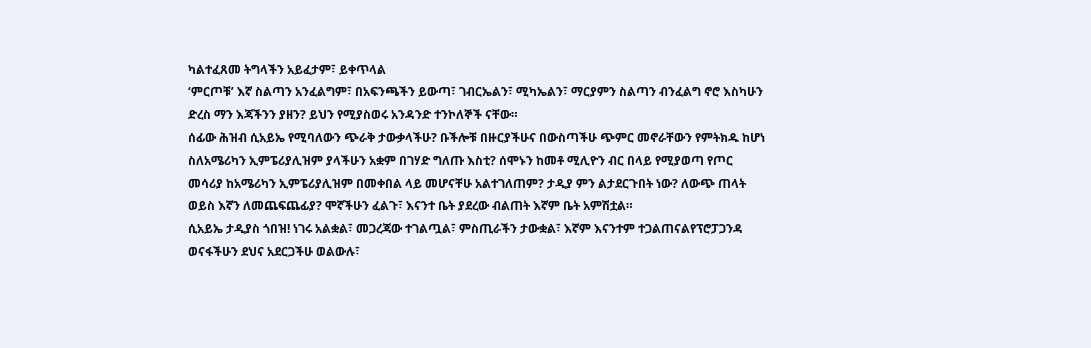ካልተፈጸመ ትግላችን አይፈታም፣ ይቀጥላል
‘ምርጦቹ’ እኛ ስልጣን አንፈልግም፣ በአፍንጫችን ይውጣ፣ ገብርኤልን፣ ሚካኤልን፣ ማርያምን ስልጣን ብንፈልግ ኖሮ እስካሁን ድረስ ማን እጃችንን ያዘን? ይህን የሚያስወሩ አንዳንድ ተንኮለኞች ናቸው።
ሰፊው ሕዝብ ሲአይኤ የሚባለውን ጭራቅ ታውቃላችሁ? ቡችሎቹ በዙርያችሁና በውስጣችሁ ጭምር መኖራቸውን የምትክዱ ከሆነ ስለአሜሪካን ኢምፔሪያሊዝም ያላችሁን አቋም በገሃድ ግለጡ እስቲ? ሰሞኑን ከመቶ ሚሊዮን ብር በላይ የሚያወጣ የጦር መሳሪያ ከአሜሪካን ኢምፔሪያሊዝም በመቀበል ላይ መሆናቸሁ አልተገለጠም? ታዲያ ምን ልታደርጉበት ነው? ለውጭ ጠላት ወይስ እኛን ለመጨፍጨፊያ? ሞኛችሁን ፈልጉ፣ እናንተ ቤት ያደረው ብልጠት እኛም ቤት አምሽቷል።
ሲአይኤ ታዲያስ ጎበዝ! ነገሩ አልቋል፣ መጋረጃው ተገልጧል፣ ምስጢራችን ታውቋል፣ እኛም እናንተም ተጋልጠናልየፕሮፓጋንዳ ወናፋችሁን ደህና አደርጋችሁ ወልውሉ፣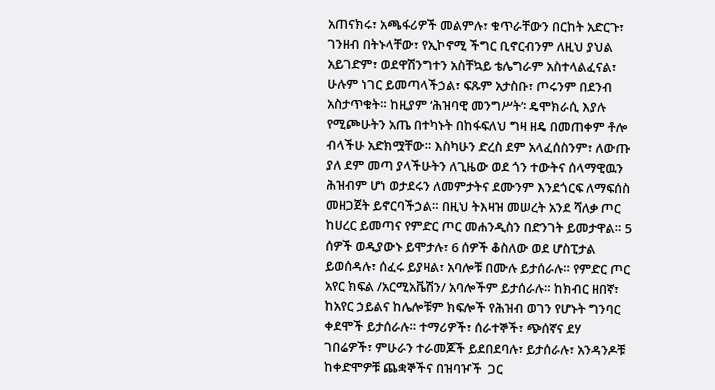አጠናክሩ፣ አጫፋሪዎች መልምሉ፣ ቁጥራቸውን በርከት አድርጉ፣ ገንዘብ በትኑላቸው፣ የኢኮኖሚ ችግር ቢኖርብንም ለዚህ ያህል አይገድም፣ ወደዋሽንግተን አስቸኳይ ቴሌግራም አስተላልፈናል፣ ሁሉም ነገር ይመጣላችኃል፣ ፍጹም አታስቡ፣ ጦሩንም በደንብ አስታጥቁት። ከዚያም ‘ሕዝባዊ መንግሥት’፡ ዴሞክራሲ እያሉ የሚጮሁትን አጤ በተካኑት በከፋፍለህ ግዛ ዘዴ በመጠቀም ቶሎ ብላችሁ አድክሟቸው። እስካሁን ድረስ ደም አላፈሰስንም፣ ለውጡ ያለ ደም መጣ ያላችሁትን ለጊዜው ወደ ጎን ተውትና ሰላማዊዉን ሕዝብም ሆነ ወታደሩን ለመምታትና ደሙንም እንደጎርፍ ለማፍሰስ መዘጋጀት ይኖርባችኃል። በዚህ ትእዛዝ መሠረት አንደ ሻለቃ ጦር ከሀረር ይመጣና የምድር ጦር መሐንዲስን በድንገት ይመታዋል። 5 ሰዎች ወዲያውኑ ይሞታሉ፣ 6 ሰዎች ቆስለው ወደ ሆስፒታል ይወሰዳሉ፣ ሰፈሩ ይያዛል፣ አባሎቹ በሙሉ ይታሰራሉ። የምድር ጦር አየር ክፍል /አርሚአቬሽን/ አባሎችም ይታሰራሉ። ከክብር ዘበኛ፣ ከአየር ኃይልና ከሌሎቹም ክፍሎች የሕዝብ ወገን የሆኑት ግንባር ቀደሞች ይታሰራሉ። ተማሪዎች፣ ሰራተኞች፣ ጭሰኛና ደሃ ገበሬዎች፣ ምሁራን ተራመጆች ይደበደባሉ፣ ይታሰራሉ፣ አንዳንዶቹ ከቀድሞዎቹ ጨቋኞችና በዝባዦች  ጋር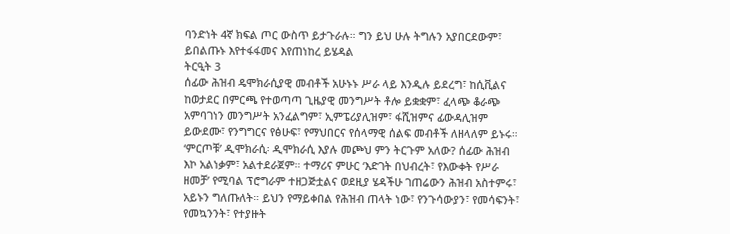ባንድነት 4ኛ ክፍል ጦር ውስጥ ይታጉራሉ። ግን ይህ ሁሉ ትግሉን አያበርደውም፣ ይበልጡኑ እየተፋፋመና እየጠነከረ ይሄዳል
ትርዒት 3
ሰፊው ሕዝብ ዴሞክራሲያዊ መብቶች አሁኑኑ ሥራ ላይ እንዲሉ ይደረግ፣ ከሲቪልና ከወታደር በምርጫ የተወጣጣ ጊዜያዊ መንግሥት ቶሎ ይቋቋም፣ ፈላጭ ቆራጭ አምባገነን መንግሥት አንፈልግም፣ ኢምፔሪያሊዝም፣ ፋሺዝምና ፊውዳሊዝም ይውደሙ፣ የንግግርና የፅሁፍ፣ የማህበርና የሰላማዊ ሰልፍ መብቶች ለዘላለም ይኑሩ።
‘ምርጦቹ’ ዲሞክራሲ፡ ዲሞክራሲ እያሉ መጮህ ምን ትርጉም አለው? ሰፊው ሕዝብ እኮ አልነቃም፣ አልተደራጀም። ተማሪና ምሁር ‘እድገት በህብረት፣ የእውቀት የሥራ ዘመቻ’ የሚባል ፕሮግራም ተዘጋጅቷልና ወደዚያ ሄዳችሁ ገጠሬውን ሕዝብ አስተምሩ፣ አይኑን ግለጡለት። ይህን የማይቀበል የሕዝብ ጠላት ነው፣ የንጉሳውያን፣ የመሳፍንት፣ የመኳንንት፣ የተያዙት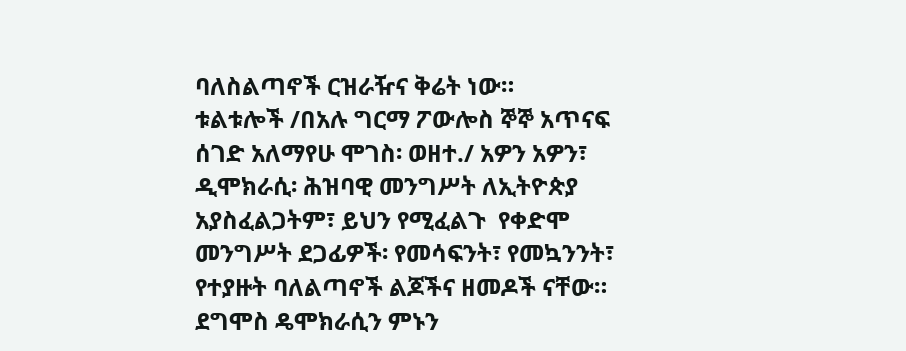ባለስልጣኖች ርዝራዥና ቅሬት ነው።
ቱልቱሎች /በአሉ ግርማ ፖውሎስ ኞኞ አጥናፍ ሰገድ አለማየሁ ሞገስ፡ ወዘተ./ አዎን አዎን፣ ዲሞክራሲ፡ ሕዝባዊ መንግሥት ለኢትዮጵያ አያስፈልጋትም፣ ይህን የሚፈልጉ  የቀድሞ መንግሥት ደጋፊዎች፡ የመሳፍንት፣ የመኳንንት፣ የተያዙት ባለልጣኖች ልጆችና ዘመዶች ናቸው። ደግሞስ ዴሞክራሲን ምኑን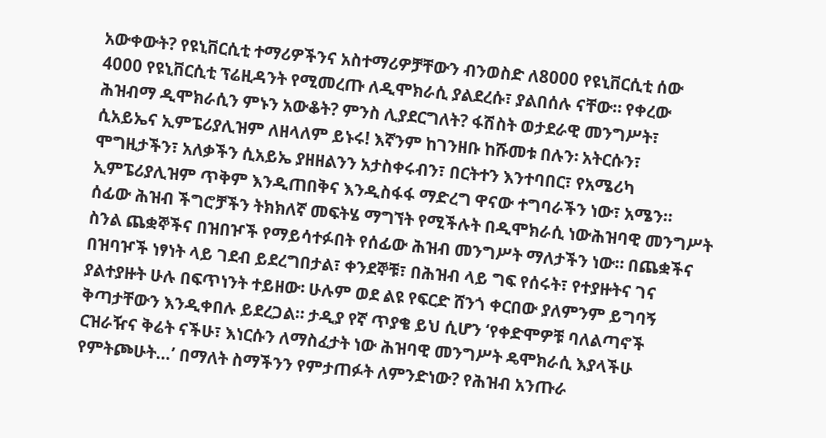አውቀውት? የዩኒቨርሲቲ ተማሪዎችንና አስተማሪዎቻቸውን ብንወስድ ለ8000 የዩኒቨርሲቲ ሰው 4000 የዩኒቨርሲቲ ፕሬዚዳንት የሚመረጡ ለዲሞክራሲ ያልደረሱ፣ ያልበሰሉ ናቸው። የቀረው ሕዝብማ ዲሞክራሲን ምኑን አውቆት? ምንስ ሊያደርግለት? ፋሽስት ወታደራዊ መንግሥት፣ ሲአይኤና ኢምፔሪያሊዝም ለዘላለም ይኑሩ! እኛንም ከገንዘቡ ከሹመቱ በሉን፡ አትርሱን፣ ሞግዚታችን፣ አለቃችን ሲአይኤ ያዘዘልንን አታስቀሩብን፣ በርትተን እንተባበር፣ የአሜሪካ ኢምፔሪያሊዝም ጥቅም እንዲጠበቅና እንዲስፋፋ ማድረግ ዋናው ተግባራችን ነው፣ አሜን።
ሰፊው ሕዝብ ችግሮቻችን ትክክለኛ መፍትሄ ማግኘት የሚችሉት በዲሞክራሲ ነውሕዝባዊ መንግሥት ስንል ጨቋኞችና በዝበዦች የማይሳተፉበት የሰፊው ሕዝብ መንግሥት ማለታችን ነው። በጨቋችና በዝባዦች ነፃነት ላይ ገደብ ይደረግበታል፣ ቀንደኞቹ፣ በሕዝብ ላይ ግፍ የሰሩት፣ የተያዙትና ገና ያልተያዙት ሁሉ በፍጥነንት ተይዘው፡ ሁሉም ወደ ልዩ የፍርድ ሸንጎ ቀርበው ያለምንም ይግባኝ ቅጣታቸውን እንዲቀበሉ ይደረጋል። ታዲያ የኛ ጥያቄ ይህ ሲሆን ‘የቀድሞዎቹ ባለልጣኖች ርዝራዥና ቅሬት ናችሁ፣ እነርሱን ለማስፈታት ነው ሕዝባዊ መንግሥት ዴሞክራሲ እያላችሁ የምትጮሁት…’ በማለት ስማችንን የምታጠፉት ለምንድነው? የሕዝብ አንጡራ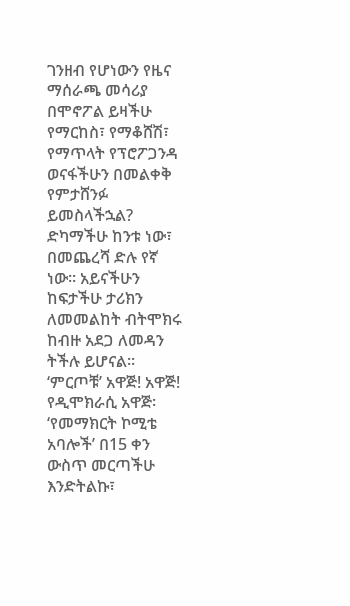ገንዘብ የሆነውን የዜና ማሰራጫ መሳሪያ በሞኖፖል ይዛችሁ የማርከስ፣ የማቆሸሽ፣ የማጥላት የፕሮፖጋንዳ ወናፋችሁን በመልቀቅ የምታሸንፉ ይመስላችኋል? ድካማችሁ ከንቱ ነው፣ በመጨረሻ ድሉ የኛ ነው። አይናችሁን ከፍታችሁ ታሪክን ለመመልከት ብትሞክሩ ከብዙ አደጋ ለመዳን ትችሉ ይሆናል።
‘ምርጦቹ’ አዋጅ! አዋጅ! የዲሞክራሲ አዋጅ፡ ‘የመማክርት ኮሚቴ አባሎች’ በ15 ቀን ውስጥ መርጣችሁ እንድትልኩ፣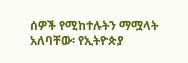ሰዎች የሚከተሉትን ማሟላት አለባቸው፡ የኢትዮጵያ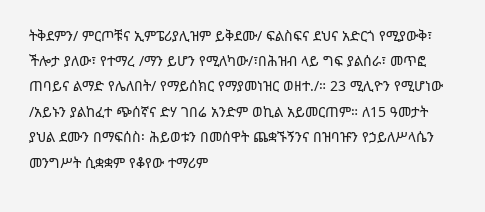ትቅደምን/ ምርጦቹና ኢምፔሪያሊዝም ይቅደሙ/ ፍልስፍና ደህና አድርጎ የሚያውቅ፣ ችሎታ ያለው፣ የተማረ /ማን ይሆን የሚለካው/፣በሕዝብ ላይ ግፍ ያልሰራ፣ መጥፎ ጠባይና ልማድ የሌለበት/ የማይሰክር የማያመነዝር ወዘተ./። 23 ሚሊዮን የሚሆነው /አይኑን ያልከፈተ ጭሰኛና ድሃ ገበሬ አንድም ወኪል አይመርጠም። ለ15 ዓመታት ያህል ደሙን በማፍሰስ፡ ሕይወቱን በመሰዋት ጨቋኙኝንና በዝባዡን የኃይለሥላሴን መንግሥት ሲቋቋም የቆየው ተማሪም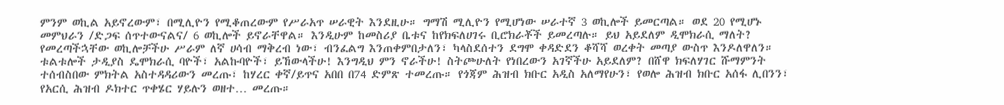ምንም ወኪል አይኖረውም፣ በሚሊዮን የሚቆጠረውም የሥራአጥ ሠራዊት እንደዚሁ። ግማሽ ሚሊዮን የሚሆነው ሠራተኛ 3 ወኪሎች ይመርጣል። ወደ 20 የሚሆኑ መምህራን /ድጋፍ ሰጥተውናልና/ 6 ወኪሎች ይኖራቸዋል። እንዲሁም ከመስሪያ ቤቱና ከየክፍለሀገሩ ቢሮክራቾች ይመረጣሉ። ይህ አይደለም ዲሞክራሲ ማለት? የመረጣችኋቸው ወኪሎቻችሁ ሥራም ለኛ ሀሳብ ማቅረብ ነው፣ ብንፈልግ እንጠቀምበታለን፣ ካላስደሰተን ደግሞ ቀዳድደን ቆሻሻ ወረቀት መጣያ ውስጥ እንዶለዋለን።
ቱልቱሎች ታዲያስ ዴሞክራሲ ባዮች፣ አልኩባዮች፣ ይኸውላችሁ! እንግዲህ ምን ኖራችሁ! ስትጮሁለት የነበረውን አገኛችሁ አይደለም? በሸዋ ክፍለሃገር ሹማምንት ተሰብስበው ምክትል አስተዳዳሪውን መረጡ፣ ከሃረር ቀኛ/ይጥና አበበ በ74 ድምጽ ተመረጡ። የጎጃም ሕዝብ ክቡር አዲስ አለማየሁን፣ የወሎ ሕዝብ ክቡር አሰፋ ሊበንን፣ የአርሲ ሕዝብ ዶክተር ጥቀሄር ሃይሉን ወዘተ… መረጡ።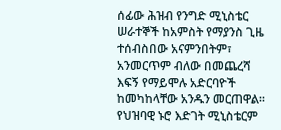ሰፊው ሕዝብ የንግድ ሚኒስቴር ሠራተኞች ከአምስት የማያንስ ጊዜ ተሰብስበው አናምንበትም፣ አንመርጥም ብለው በመጨረሻ እፍኝ የማይሞሉ አድርባዮች ከመካከላቸው አንዱን መርጠዋል። የህዝባዊ ኑሮ እድገት ሚኒስቴርም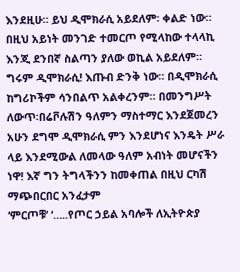እንደዚሁ። ይህ ዲሞክራሲ አይደለም፡ ቀልድ ነው። በዚህ አይነት መንገድ ተመርጦ የሚላከው ተላላኪ እንጂ ደንበኛ ስልጣን ያለው ወኪል አይደለም። ግሩም ዲሞክራሲ! እጡብ ድንቅ ነው። በዲሞክራሲ ከግሪኮችም ሳንበልጥ አልቀረንም። በመንግሥት ለውጥ፡በሬቮሉሽን ዓለምን ማስተማር እንደጀመረን አሁን ደግሞ ዲሞክራሲ ምን እንደሆነና እንዴት ሥራ ላይ እንደሚውል ለመላው ዓለም አብነት መሆናችን ነዋ! እኛ ግን ትግላችንን ከመቀጠል በዚህ ርካሽ ማጭበርበር አንፈታም
‘ምርጦቹ’ ‘…..የጦር ኃይል አባሎች ለኢትዮጵያ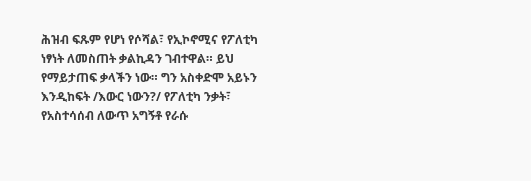ሕዝብ ፍጹም የሆነ የሶሻል፣ የኢኮኖሚና የፖለቲካ ነፃነት ለመስጠት ቃልኪዳን ገብተዋል። ይህ የማይታጠፍ ቃላችን ነው። ግን አስቀድሞ አይኑን እንዲከፍት /እውር ነውን?/ የፖለቲካ ንቃት፣ የአስተሳሰብ ለውጥ አግኝቶ የራሱ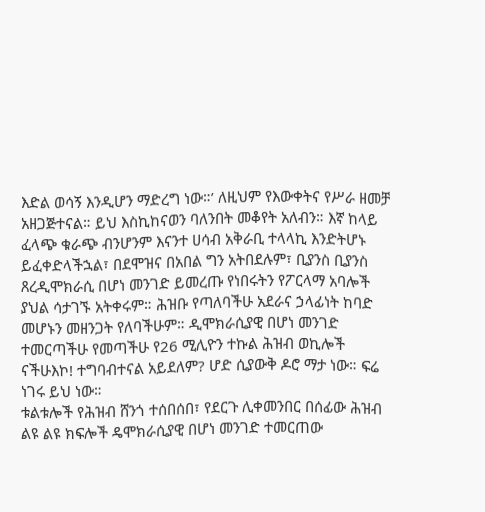እድል ወሳኝ እንዲሆን ማድረግ ነው።’ ለዚህም የእውቀትና የሥራ ዘመቻ አዘጋጅተናል። ይህ እስኪከናወን ባለንበት መቆየት አለብን። እኛ ከላይ ፈላጭ ቁራጭ ብንሆንም እናንተ ሀሳብ አቅራቢ ተላላኪ እንድትሆኑ ይፈቀድላችኋል፣ በደሞዝና በአበል ግን አትበደሉም፣ ቢያንስ ቢያንስ ጸረዲሞክራሲ በሆነ መንገድ ይመረጡ የነበሩትን የፖርላማ አባሎች ያህል ሳታገኙ አትቀሩም። ሕዝቡ የጣለባችሁ አደራና ኃላፊነት ከባድ መሆኑን መዘንጋት የለባችሁም። ዲሞክራሲያዊ በሆነ መንገድ ተመርጣችሁ የመጣችሁ የ26 ሚሊዮን ተኩል ሕዝብ ወኪሎች ናችሁእኮ! ተግባብተናል አይደለም? ሆድ ሲያውቅ ዶሮ ማታ ነው። ፍሬ ነገሩ ይህ ነው።
ቱልቱሎች የሕዝብ ሸንጎ ተሰበሰበ፣ የደርጉ ሊቀመንበር በሰፊው ሕዝብ ልዩ ልዩ ክፍሎች ዴሞክራሲያዊ በሆነ መንገድ ተመርጠው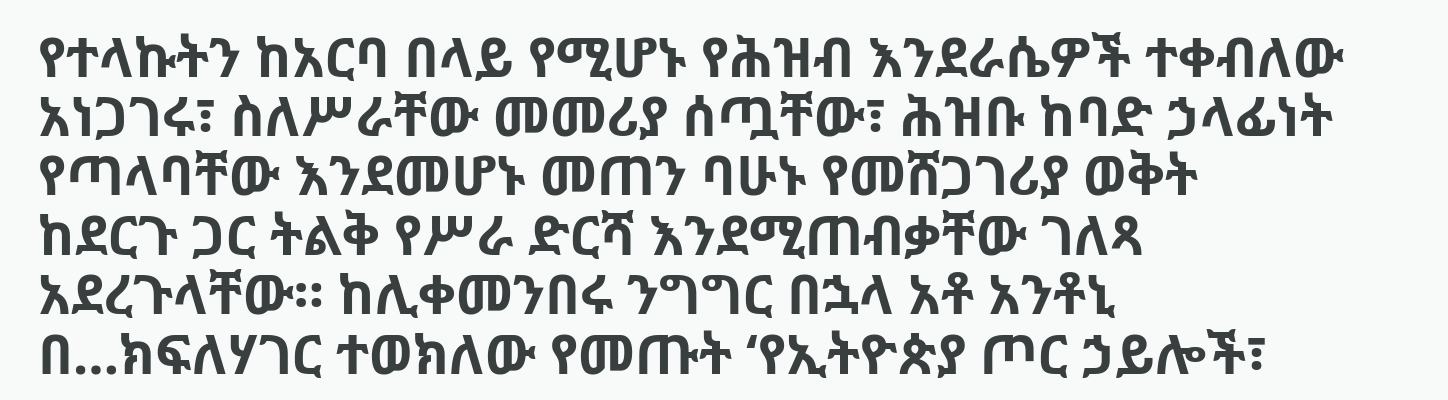የተላኩትን ከአርባ በላይ የሚሆኑ የሕዝብ እንደራሴዎች ተቀብለው አነጋገሩ፣ ስለሥራቸው መመሪያ ሰጧቸው፣ ሕዝቡ ከባድ ኃላፊነት የጣላባቸው እንደመሆኑ መጠን ባሁኑ የመሸጋገሪያ ወቅት ከደርጉ ጋር ትልቅ የሥራ ድርሻ እንደሚጠብቃቸው ገለጻ አደረጉላቸው። ከሊቀመንበሩ ንግግር በኋላ አቶ አንቶኒ በ…ክፍለሃገር ተወክለው የመጡት ‘የኢትዮጵያ ጦር ኃይሎች፣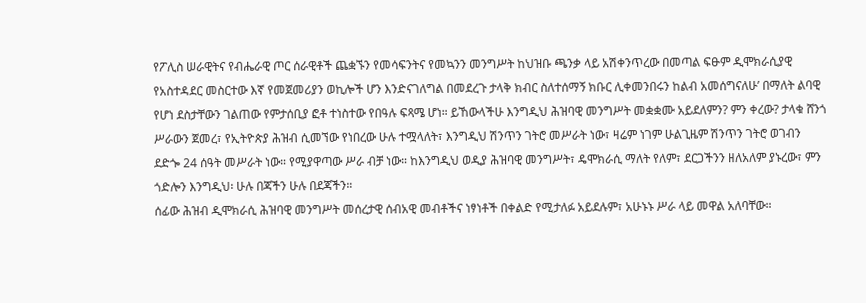የፖሊስ ሠራዊትና የብሔራዊ ጦር ሰራዊቶች ጨቋኙን የመሳፍንትና የመኳንን መንግሥት ከህዝቡ ጫንቃ ላይ አሽቀንጥረው በመጣል ፍፁም ዲሞክራሲያዊ የአስተዳደር መስርተው እኛ የመጀመሪያን ወኪሎች ሆን እንድናገለግል በመደረጉ ታላቅ ክብር ስለተሰማኝ ክቡር ሊቀመንበሩን ከልብ አመሰግናለሁ’ በማለት ልባዊ የሆነ ደስታቸውን ገልጠው የምታሰቢያ ፎቶ ተነስተው የበዓሉ ፍጻሜ ሆነ። ይኸውላችሁ እንግዲህ ሕዝባዊ መንግሥት መቋቋሙ አይደለምን? ምን ቀረው? ታላቁ ሸንጎ ሥራውን ጀመረ፣ የኢትዮጵያ ሕዝብ ሲመኘው የነበረው ሁሉ ተሟላለት፣ እንግዲህ ሽንጥን ገትሮ መሥራት ነው፣ ዛሬም ነገም ሁልጊዜም ሽንጥን ገትሮ ወገብን ደድጐ 24 ሰዓት መሥራት ነው። የሚያዋጣው ሥራ ብቻ ነው። ከእንግዲህ ወዲያ ሕዝባዊ መንግሥት፣ ዴሞክራሲ ማለት የለም፣ ደርጋችንን ዘለአለም ያኑረው፣ ምን ጎድሎን እንግዲህ፡ ሁሉ በጃችን ሁሉ በደጃችን።
ሰፊው ሕዝብ ዲሞክራሲ ሕዝባዊ መንግሥት መሰረታዊ ሰብአዊ መብቶችና ነፃነቶች በቀልድ የሚታለፉ አይደሉም፣ አሁኑኑ ሥራ ላይ መዋል አለባቸው።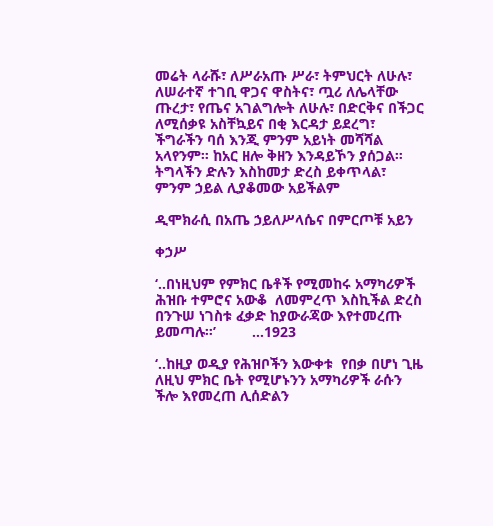መሬት ላራሹ፣ ለሥራአጡ ሥራ፣ ትምህርት ለሁሉ፣ ለሠራተኛ ተገቢ ዋጋና ዋስትና፣ ጧሪ ለሌላቸው ጡረታ፣ የጤና አገልግሎት ለሁሉ፣ በድርቅና በችጋር ለሚሰቃዩ አስቸኳይና በቂ እርዳታ ይደረግ፣ ችግራችን ባሰ እንጂ ምንም አይነት መሻሻል አላየንም። ከአር ዘሎ ቅዘን እንዳይኾን ያሰጋል። ትግላችን ድሉን እስከመታ ድረስ ይቀጥላል፣ ምንም ኃይል ሊያቆመው አይችልም

ዲሞክራሲ በአጤ ኃይለሥላሴና በምርጦቹ አይን

ቀኃሥ

‘..በነዚህም የምክር ቤቶች የሚመከሩ አማካሪዎች ሕዝቡ ተምሮና አውቆ  ለመምረጥ እስኪችል ድረስ በንጉሠ ነገስቱ ፈቃድ ከያውራጃው እየተመረጡ ይመጣሉ።’         …1923

‘..ከዚያ ወዲያ የሕዝቦችን እውቀቱ  የበቃ በሆነ ጊዜ ለዚህ ምክር ቤት የሚሆኑንን አማካሪዎች ራሱን ችሎ እየመረጠ ሊሰድልን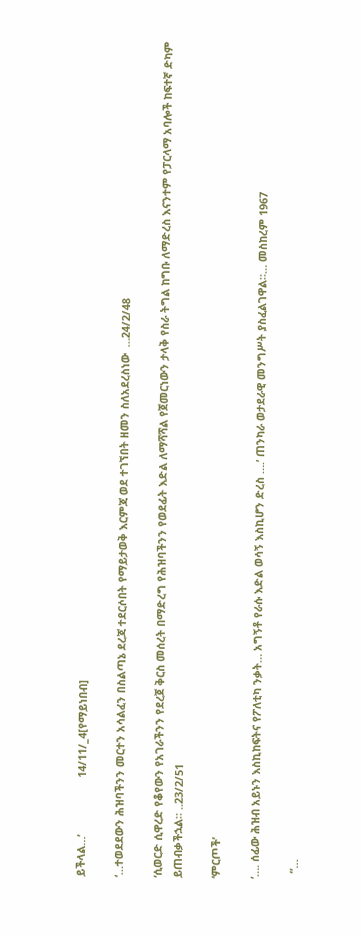ይችላል…’                   14/11/_4[የማይነበብ]

‘…ተወደደውን ሕዝባችንን መርተን አሳልፈን በስልጣኔ ደረጃ ተደርሶበት የማይታወቅ እርምጃ ወደ ተገኘበት ዘመን ስለአደረስነው  …24/2/48

‘ሲወርድ ሲዋረድ የቆየውን የአገራችንን የደረጀ ቅርስ መሰረት በማድረግ የሕዝባችንን የወደፊት እድል ለማሻሻል የጀመርነውን ታላቅ የስራ ትግል ከግቡ ለማድረስ እናንተም የፓርላማ አባሎች ከፍተኛ ድካም ይጠብቃችኋል። ..23/2/51

‘ምርጦች’

‘…. ሰፊው ሕዝብ አይኑን እስኪከፍትና የፖለቲካ ንቃት… አግኝቶ የራሱ እድል ወሳኝ እስኪሆን ድረስ ….’ ጠንካራ ወታደራዊ መንግሥት ያስፈልገዋል።… መስከረም 1967

  “…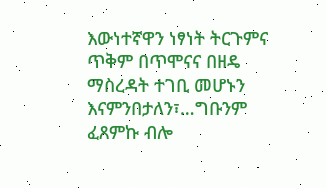እውነተኛዋን ነፃነት ትርጉምና ጥቅም በጥሞናና በዘዴ ማስረዳት ተገቢ መሆኑን እናምንበታለን፣…ግቡንም ፈጸምኩ ብሎ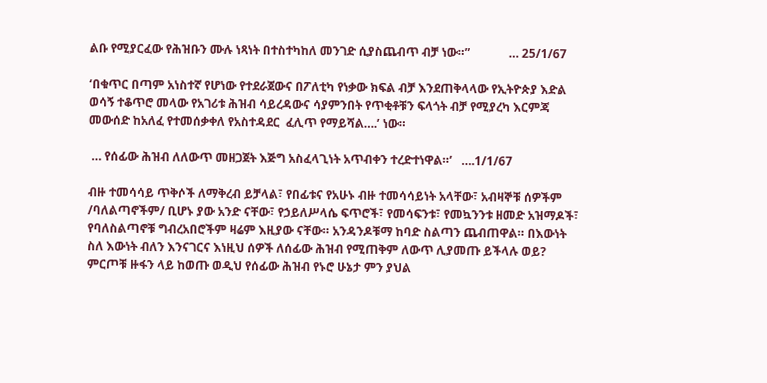ልቡ የሚያርፈው የሕዝቡን ሙሉ ነጻነት በተስተካከለ መንገድ ሲያስጨብጥ ብቻ ነው።”             … 25/1/67

‘በቁጥር በጣም አነስተኛ የሆነው የተደራጀውና በፖለቲካ የነቃው ክፍል ብቻ እንደጠቅላላው የኢትዮጵያ እድል ወሳኝ ተቆጥሮ መላው የአገሪቱ ሕዝብ ሳይረዳውና ሳያምንበት የጥቂቶቹን ፍላጎት ብቻ የሚያረካ እርምጃ መውሰድ ከአለፈ የተመሰቃቀለ የአስተዳደር  ፈሊጥ የማይሻል….’ ነው።

 … የሰፊው ሕዝብ ለለውጥ መዘጋጀት እጅግ አስፈላጊነት አጥብቀን ተረድተነዋል።’   ….1/1/67

ብዙ ተመሳሳይ ጥቅሶች ለማቅረብ ይቻላል፣ የበፊቱና የአሁኑ ብዙ ተመሳሳይነት አላቸው፣ አብዛኞቹ ሰዎችም /ባለልጣኖችም/ ቢሆኑ ያው አንድ ናቸው፣ የኃይለሥላሴ ፍጥሮች፣ የመሳፍንቱ፣ የመኳንንቱ ዘመድ አዝማዶች፣ የባለስልጣኖቹ ግብረአበሮችም ዛሬም እዚያው ናቸው። አንዳንዶቹማ ከባድ ስልጣን ጨብጠዋል። በእውነት ስለ እውነት ብለን እንናገርና እነዚህ ሰዎች ለሰፊው ሕዝብ የሚጠቅም ለውጥ ሊያመጡ ይችላሉ ወይ? ምርጦቹ ዙፋን ላይ ከወጡ ወዲህ የሰፊው ሕዝብ የኑሮ ሁኔታ ምን ያህል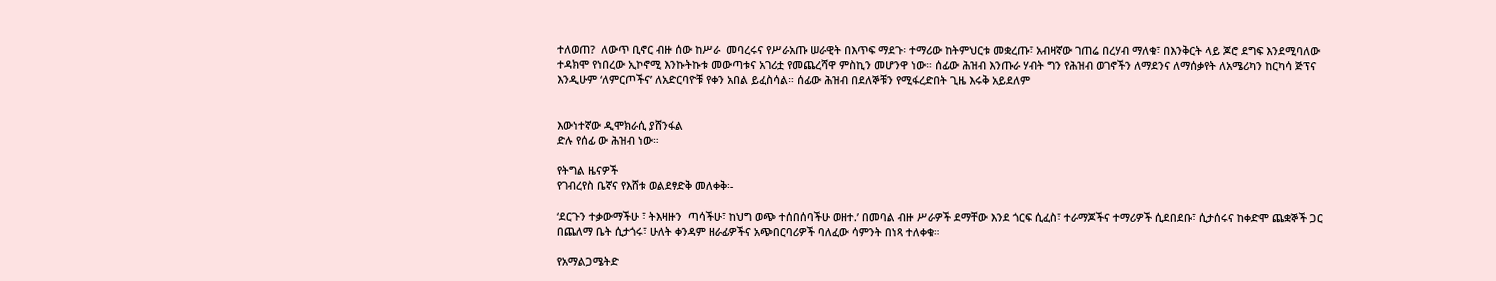ተለወጠ?  ለውጥ ቢኖር ብዙ ሰው ከሥራ  መባረሩና የሥራአጡ ሠራዊት በእጥፍ ማደጉ፡ ተማሪው ከትምህርቱ መቋረጡ፣ አብዛኛው ገጠሬ በረሃብ ማለቁ፣ በእንቅርት ላይ ጆሮ ደግፍ እንደሚባለው ተዳክሞ የነበረው ኢኮኖሚ እንኩትኩቱ መውጣቱና አገሪቷ የመጨረሻዋ ምስኪን መሆንዋ ነው። ሰፊው ሕዝብ እንጡራ ሃብት ግን የሕዝብ ወገኖችን ለማደንና ለማሰቃየት ለአሜሪካን ከርካሳ ጅፕና እንዲሁም ‘ለምርጦችና’ ለአድርባዮቹ የቀን አበል ይፈስሳል። ሰፊው ሕዝብ በደለኞቹን የሚፋረድበት ጊዜ እሩቅ አይደለም


እውነተኛው ዲሞክራሲ ያሸንፋል
ድሉ የሰፊ ው ሕዝብ ነው።

የትግል ዜናዎች
የገብረየስ ቤኛና የእሸቱ ወልደፃድቅ መለቀቅ፡-

‘ደርጉን ተቃውማችሁ ፣ ትእዛዙን  ጣሳችሁ፣ ከህግ ወጭ ተሰበሰባችሁ ወዘተ.’ በመባል ብዙ ሥራዎች ደማቸው እንደ ጎርፍ ሲፈስ፣ ተራማጆችና ተማሪዎች ሲደበደቡ፣ ሲታሰሩና ከቀድሞ ጨቋኞች ጋር በጨለማ ቤት ሲታጎሩ፣ ሁለት ቀንዳም ዘራፊዎችና አጭበርባሪዎች ባለፈው ሳምንት በነጻ ተለቀቁ።

የአማልጋሜትድ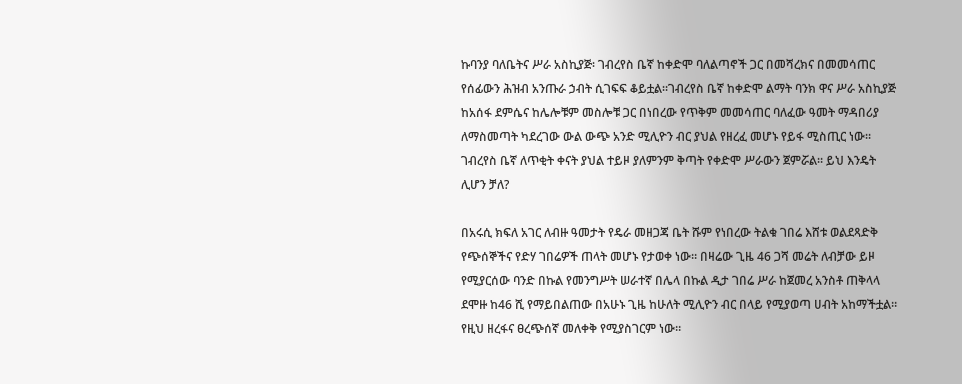ኩባንያ ባለቤትና ሥራ አስኪያጅ፡ ገብረየስ ቤኛ ከቀድሞ ባለልጣኖች ጋር በመሻረክና በመመሳጠር የሰፊውን ሕዝብ አንጡራ ኃብት ሲገፍፍ ቆይቷል።ገብረየስ ቤኛ ከቀድሞ ልማት ባንክ ዋና ሥራ አስኪያጅ ከአሰፋ ደምሴና ከሌሎቹም መስሎቹ ጋር በነበረው የጥቅም መመሳጠር ባለፈው ዓመት ማዳበሪያ ለማስመጣት ካደረገው ውል ውጭ አንድ ሚሊዮን ብር ያህል የዘረፈ መሆኑ የይፋ ሚስጢር ነው። ገብረየስ ቤኛ ለጥቂት ቀናት ያህል ተይዞ ያለምንም ቅጣት የቀድሞ ሥራውን ጀምሯል። ይህ እንዴት ሊሆን ቻለ?

በአሩሲ ክፍለ አገር ለብዙ ዓመታት የዴራ መዘጋጃ ቤት ሹም የነበረው ትልቁ ገበሬ እሸቱ ወልደጻድቅ የጭሰኞችና የድሃ ገበሬዎች ጠላት መሆኑ የታወቀ ነው። በዛሬው ጊዜ 46 ጋሻ መሬት ለብቻው ይዞ የሚያርሰው ባንድ በኩል የመንግሥት ሠራተኛ በሌላ በኩል ዲታ ገበሬ ሥራ ከጀመረ አንስቶ ጠቅላላ ደሞዙ ከ46 ሺ የማይበልጠው በአሁኑ ጊዜ ከሁለት ሚሊዮን ብር በላይ የሚያወጣ ሀብት አከማችቷል። የዚህ ዘረፋና ፀረጭሰኛ መለቀቅ የሚያስገርም ነው።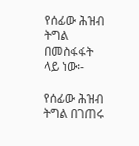የሰፊው ሕዝብ ትግል በመስፋፋት ላይ ነው፡-

የሰፊው ሕዝብ ትግል በገጠሩ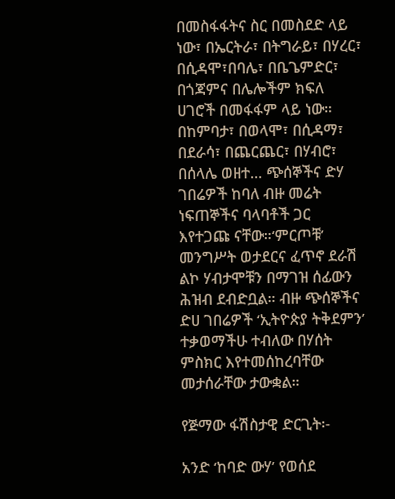በመስፋፋትና ስር በመስደድ ላይ ነው፣ በኤርትራ፣ በትግራይ፣ በሃረር፣ በሲዳሞ፣በባሌ፣ በቤጌምድር፣ በጎጃምና በሌሎችም ክፍለ ሀገሮች በመፋፋም ላይ ነው። በከምባታ፣ በወላሞ፣ በሲዳማ፣ በደራሳ፣ በጨርጨር፣ በሃብሮ፣ በሰላሌ ወዘተ… ጭሰኞችና ድሃ ገበሬዎች ከባለ ብዙ መሬት ነፍጠኞችና ባላባቶች ጋር እየተጋጩ ናቸው።‘ምርጦቹ’ መንግሥት ወታደርና ፈጥኖ ደራሽ ልኮ ሃብታሞቹን በማገዝ ሰፊውን ሕዝብ ደብድቧል። ብዙ ጭሰኞችና ድሀ ገበሬዎች ‘ኢትዮጵያ ትቅደምን’ ተቃወማችሁ ተብለው በሃሰት ምስክር እየተመሰከረባቸው መታሰራቸው ታውቋል።

የጅማው ፋሽስታዊ ድርጊት፡-

አንድ ‘ከባድ ውሃ’ የወሰደ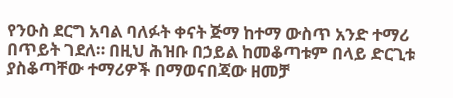የንዑስ ደርግ አባል ባለፉት ቀናት ጅማ ከተማ ውስጥ አንድ ተማሪ በጥይት ገደለ። በዚህ ሕዝቡ በኃይል ከመቆጣቱም በላይ ድርጊቱ ያስቆጣቸው ተማሪዎች በማወናበጃው ዘመቻ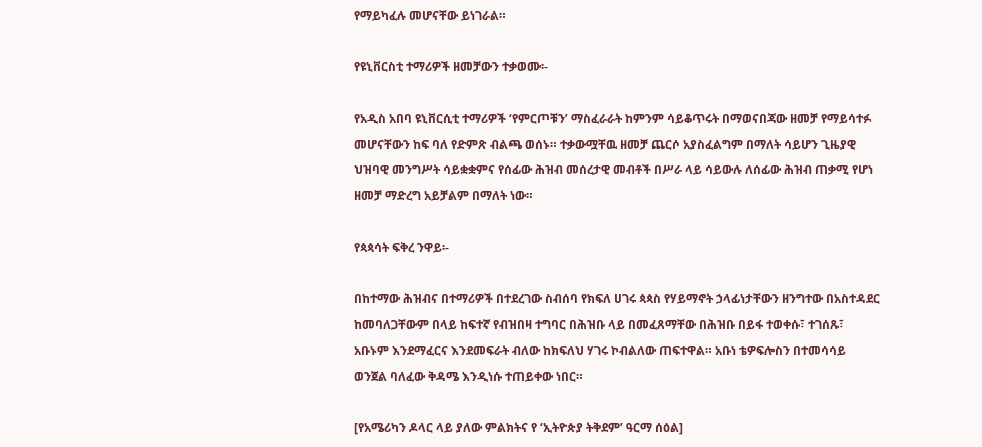የማይካፈሉ መሆናቸው ይነገራል።

የዩኒቨርስቲ ተማሪዎች ዘመቻውን ተቃወሙ፡-

የአዲስ አበባ ዩኒቨርሲቲ ተማሪዎች ‘የምርጦቹን’ ማስፈራራት ከምንም ሳይቆጥሩት በማወናበጃው ዘመቻ የማይሳተፉ መሆናቸውን ከፍ ባለ የድምጽ ብልጫ ወሰኑ። ተቃውሟቸዉ ዘመቻ ጨርሶ አያስፈልግም በማለት ሳይሆን ጊዜያዊ ህዝባዊ መንግሥት ሳይቋቋምና የሰፊው ሕዝብ መሰረታዊ መብቶች በሥራ ላይ ሳይውሉ ለሰፊው ሕዝብ ጠቃሚ የሆነ ዘመቻ ማድረግ አይቻልም በማለት ነው።

የጳጳሳት ፍቅረ ንዋይ፡-

በከተማው ሕዝብና በተማሪዎች በተደረገው ስብሰባ የክፍለ ሀገሩ ጳጳስ የሃይማኖት ኃላፊነታቸውን ዘንግተው በአስተዳደር ከመባለጋቸውም በላይ ከፍተኛ የብዝበዛ ተግባር በሕዝቡ ላይ በመፈጸማቸው በሕዝቡ በይፋ ተወቀሱ፣ ተገሰጹ፣ አቡኑም እንደማፈርና እንደመፍራት ብለው ከክፍለህ ሃገሩ ኮብልለው ጠፍተዋል። አቡነ ቴዎፍሎስን በተመሳሳይ ወንጀል ባለፈው ቅዳሜ እንዲነሱ ተጠይቀው ነበር።

[የአሜሪካን ዶላር ላይ ያለው ምልክትና የ ‘ኢትዮጵያ ትቅደም’ ዓርማ ሰዕል]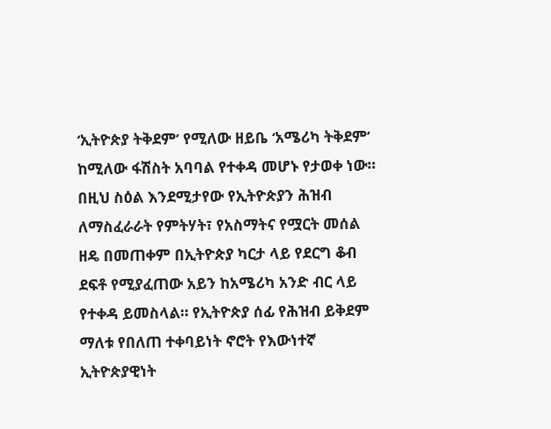‘ኢትዮጵያ ትቅደም’ የሚለው ዘይቤ ‘አሜሪካ ትቅደም’ ከሚለው ፋሽስት አባባል የተቀዳ መሆኑ የታወቀ ነው። በዚህ ስዕል እንደሚታየው የኢትዮጵያን ሕዝብ ለማስፈራራት የምትሃት፣ የአስማትና የሟርት መሰል ዘዴ በመጠቀም በኢትዮጵያ ካርታ ላይ የደርግ ቆብ ደፍቶ የሚያፈጠው አይን ከአሜሪካ አንድ ብር ላይ የተቀዳ ይመስላል። የኢትዮጵያ ሰፊ የሕዝብ ይቅደም ማለቱ የበለጠ ተቀባይነት ኖሮት የእውነተኛ ኢትዮጵያዊነት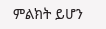ምልክት ይሆን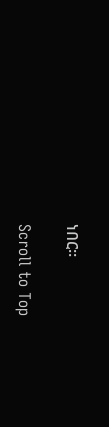ነበር።

Scroll to Top